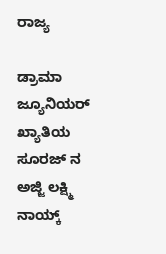ರಾಜ್ಯ

ಡ್ರಾಮಾ ಜ್ಯೂನಿಯರ್ ಖ್ಯಾತಿಯ ಸೂರಜ್ ನ ಅಜ್ಜಿ ಲಕ್ಷ್ಮಿ ನಾಯ್ಕ್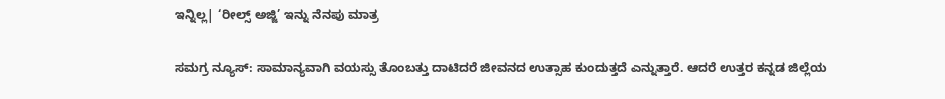ಇನ್ನಿಲ್ಲ| ‘ರೀಲ್ಸ್ ಅಜ್ಜಿ’ ಇನ್ನು ನೆನಪು ಮಾತ್ರ

ಸಮಗ್ರ ನ್ಯೂಸ್: ಸಾಮಾನ್ಯವಾಗಿ ವಯಸ್ಸು ತೊಂಬತ್ತು ದಾಟಿದರೆ ಜೀವನದ ಉತ್ಸಾಹ ಕುಂದುತ್ತದೆ ಎನ್ನುತ್ತಾರೆ. ಆದರೆ ಉತ್ತರ ಕನ್ನಡ ಜಿಲ್ಲೆಯ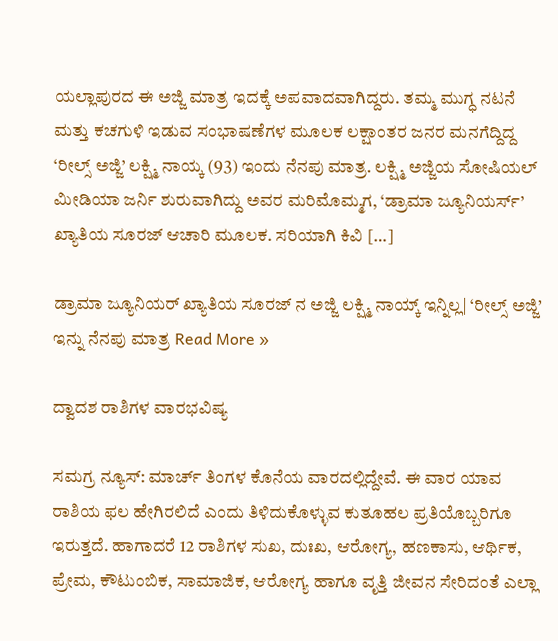ಯಲ್ಲಾಪುರದ ಈ ಅಜ್ಜಿ ಮಾತ್ರ ಇದಕ್ಕೆ ಅಪವಾದವಾಗಿದ್ದರು. ತಮ್ಮ ಮುಗ್ಧ ನಟನೆ ಮತ್ತು ಕಚಗುಳಿ ಇಡುವ ಸಂಭಾಷಣೆಗಳ ಮೂಲಕ ಲಕ್ಷಾಂತರ ಜನರ ಮನಗೆದ್ದಿದ್ದ ‘ರೀಲ್ಸ್ ಅಜ್ಜಿ’ ಲಕ್ಷ್ಮಿ ನಾಯ್ಕ (93) ಇಂದು ನೆನಪು ಮಾತ್ರ. ಲಕ್ಷ್ಮಿ ಅಜ್ಜಿಯ ಸೋಷಿಯಲ್ ಮೀಡಿಯಾ ಜರ್ನಿ ಶುರುವಾಗಿದ್ದು ಅವರ ಮರಿಮೊಮ್ಮಗ, ‘ಡ್ರಾಮಾ ಜ್ಯೂನಿಯರ್ಸ್’ ಖ್ಯಾತಿಯ ಸೂರಜ್ ಆಚಾರಿ ಮೂಲಕ. ಸರಿಯಾಗಿ ಕಿವಿ […]

ಡ್ರಾಮಾ ಜ್ಯೂನಿಯರ್ ಖ್ಯಾತಿಯ ಸೂರಜ್ ನ ಅಜ್ಜಿ ಲಕ್ಷ್ಮಿ ನಾಯ್ಕ್ ಇನ್ನಿಲ್ಲ| ‘ರೀಲ್ಸ್ ಅಜ್ಜಿ’ ಇನ್ನು ನೆನಪು ಮಾತ್ರ Read More »

ದ್ವಾದಶ ರಾಶಿಗಳ ವಾರಭವಿಷ್ಯ

ಸಮಗ್ರ ನ್ಯೂಸ್: ಮಾರ್ಚ್ ತಿಂಗಳ ಕೊನೆಯ ವಾರದಲ್ಲಿದ್ದೇವೆ. ಈ ವಾರ ಯಾವ ರಾಶಿಯ ಫಲ ಹೇಗಿರಲಿದೆ ಎಂದು ತಿಳಿದುಕೊಳ್ಳುವ ಕುತೂಹಲ ಪ್ರತಿಯೊಬ್ಬರಿಗೂ ಇರುತ್ತದೆ. ಹಾಗಾದರೆ 12 ರಾಶಿಗಳ ಸುಖ, ದುಃಖ, ಆರೋಗ್ಯ, ಹಣಕಾಸು, ಆರ್ಥಿಕ, ಪ್ರೇಮ, ಕೌಟುಂಬಿಕ, ಸಾಮಾಜಿಕ, ಆರೋಗ್ಯ ಹಾಗೂ ವೃತ್ತಿ ಜೀವನ ಸೇರಿದಂತೆ ಎಲ್ಲಾ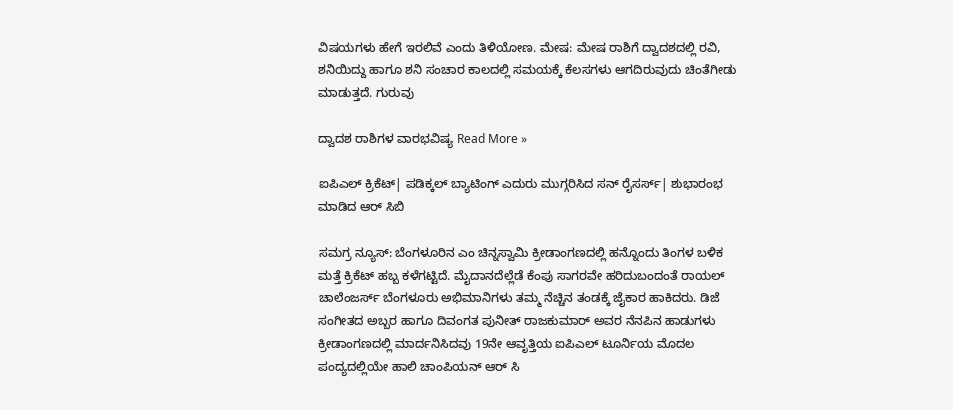ವಿಷಯಗಳು ಹೇಗೆ ಇರಲಿವೆ ಎಂದು ತಿಳಿಯೋಣ. ಮೇಷ: ಮೇಷ ರಾಶಿಗೆ ದ್ವಾದಶದಲ್ಲಿ ರವಿ, ಶನಿಯಿದ್ದು ಹಾಗೂ ಶನಿ ಸಂಚಾರ ಕಾಲದಲ್ಲಿ ಸಮಯಕ್ಕೆ ಕೆಲಸಗಳು ಆಗದಿರುವುದು ಚಿಂತೆಗೀಡು ಮಾಡುತ್ತದೆ. ಗುರುವು

ದ್ವಾದಶ ರಾಶಿಗಳ ವಾರಭವಿಷ್ಯ Read More »

ಐಪಿಎಲ್ ಕ್ರಿಕೆಟ್| ಪಡಿಕ್ಕಲ್ ಬ್ಯಾಟಿಂಗ್ ಎದುರು ಮುಗ್ಗರಿಸಿದ ಸನ್ ರೈಸರ್ಸ್| ಶುಭಾರಂಭ ಮಾಡಿದ ಆರ್ ಸಿಬಿ

ಸಮಗ್ರ ನ್ಯೂಸ್: ಬೆಂಗಳೂರಿನ ಎಂ ಚಿನ್ನಸ್ವಾಮಿ ಕ್ರೀಡಾಂಗಣದಲ್ಲಿ ಹನ್ನೊಂದು ತಿಂಗಳ ಬಳಿಕ ಮತ್ತೆ ಕ್ರಿಕೆಟ್ ಹಬ್ಬ ಕಳೆಗಟ್ಟಿದೆ. ಮೈದಾನದೆಲ್ಲೆಡೆ ಕೆಂಪು ಸಾಗರವೇ ಹರಿದುಬಂದಂತೆ ರಾಯಲ್ ಚಾಲೆಂಜರ್ಸ್ ಬೆಂಗಳೂರು ಅಭಿಮಾನಿಗಳು ತಮ್ಮ ನೆಚ್ಚಿನ ತಂಡಕ್ಕೆ ಜೈಕಾರ ಹಾಕಿದರು. ಡಿಜೆ ಸಂಗೀತದ ಅಬ್ಬರ ಹಾಗೂ ದಿವಂಗತ ಪುನೀತ್ ರಾಜಕುಮಾರ್ ಅವರ ನೆನಪಿನ ಹಾಡುಗಳು ಕ್ರೀಡಾಂಗಣದಲ್ಲಿ ಮಾರ್ದನಿಸಿದವು 19ನೇ ಆವೃತ್ತಿಯ ಐಪಿಎಲ್ ಟೂರ್ನಿಯ ಮೊದಲ ಪಂದ್ಯದಲ್ಲಿಯೇ ಹಾಲಿ ಚಾಂಪಿಯನ್ ಆರ್ ಸಿ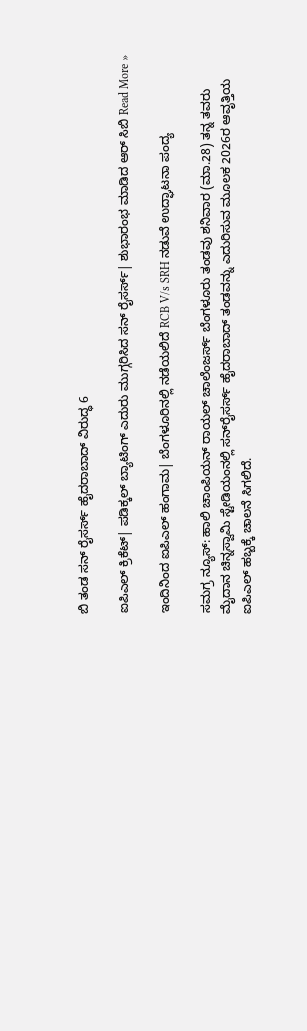ಬಿ ತಂಡ ಸನ್ ರೈಸರ್ಸ್ ಹೈದರಾಬಾದ್ ವಿರುದ್ಧ 6

ಐಪಿಎಲ್ ಕ್ರಿಕೆಟ್| ಪಡಿಕ್ಕಲ್ ಬ್ಯಾಟಿಂಗ್ ಎದುರು ಮುಗ್ಗರಿಸಿದ ಸನ್ ರೈಸರ್ಸ್| ಶುಭಾರಂಭ ಮಾಡಿದ ಆರ್ ಸಿಬಿ Read More »

ಇಂದಿನಿಂದ ಐಪಿಎಲ್ ಹಂಗಾಮ| ಬೆಂಗಳೂರಿನಲ್ಲಿ ನಡೆಯಲಿದೆ RCB V/s SRH ನಡುವೆ ಉದ್ಘಾಟನಾ ಪಂದ್ಯ

ಸಮಗ್ರ ನ್ಯೂಸ್: ಹಾಲಿ ಚಾಂಪಿಯನ್ ರಾಯಲ್ ಚಾಲೆಂಜರ್ಸ್ ಬೆಂಗಳೂರು ತಂಡವು ಶನಿವಾರ (ಮಾ.28) ತನ್ನ ತವರು ಮೈದಾನ ಚಿನ್ನಸ್ವಾಮಿ ಸ್ಟೇಡಿಯಂನಲ್ಲಿ ಸನ್‌ರೈಸರ್ಸ್ ಹೈದರಾಬಾದ್ ತಂಡವನ್ನು ಎದುರಿಸುವ ಮೂಲಕ 2026ರ ಆವೃತ್ತಿಯ ಐಪಿಎಲ್ ಹಬ್ಬಕ್ಕೆ ಚಾಲನೆ ಸಿಗಲಿದೆ.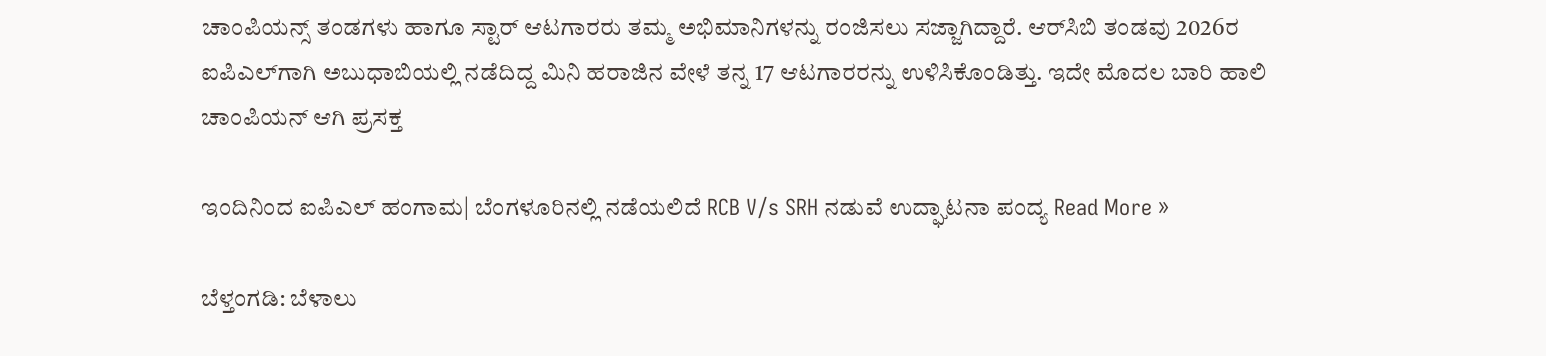ಚಾಂಪಿಯನ್ಸ್ ತಂಡಗಳು ಹಾಗೂ ಸ್ಟಾರ್ ಆಟಗಾರರು ತಮ್ಮ ಅಭಿಮಾನಿಗಳನ್ನು ರಂಜಿಸಲು ಸಜ್ಜಾಗಿದ್ದಾರೆ. ಆರ್‌ಸಿಬಿ ತಂಡವು 2026ರ ಐಪಿಎಲ್‌ಗಾಗಿ ಅಬುಧಾಬಿಯಲ್ಲಿ ನಡೆದಿದ್ದ ಮಿನಿ ಹರಾಜಿನ ವೇಳೆ ತನ್ನ 17 ಆಟಗಾರರನ್ನು ಉಳಿಸಿಕೊಂಡಿತ್ತು. ಇದೇ ಮೊದಲ ಬಾರಿ ಹಾಲಿ ಚಾಂಪಿಯನ್ ಆಗಿ ಪ್ರಸಕ್ತ

ಇಂದಿನಿಂದ ಐಪಿಎಲ್ ಹಂಗಾಮ| ಬೆಂಗಳೂರಿನಲ್ಲಿ ನಡೆಯಲಿದೆ RCB V/s SRH ನಡುವೆ ಉದ್ಘಾಟನಾ ಪಂದ್ಯ Read More »

ಬೆಳ್ತಂಗಡಿ: ಬೆಳಾಲು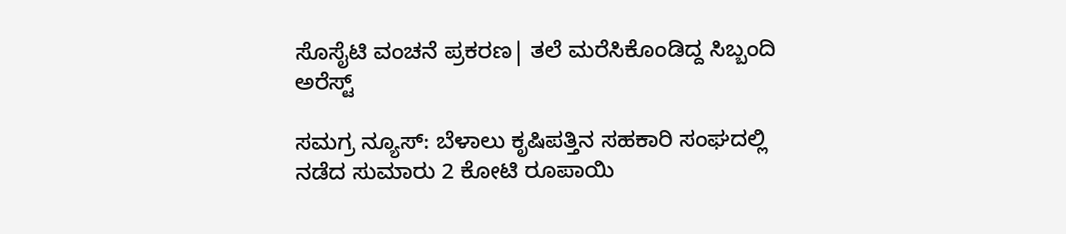ಸೊಸೈಟಿ ವಂಚನೆ ಪ್ರಕರಣ| ತಲೆ ಮರೆಸಿಕೊಂಡಿದ್ದ ಸಿಬ್ಬಂದಿ ಅರೆಸ್ಟ್

ಸಮಗ್ರ ನ್ಯೂಸ್: ಬೆಳಾಲು ಕೃಷಿಪತ್ತಿನ ಸಹಕಾರಿ ಸಂಘದಲ್ಲಿ ನಡೆದ ಸುಮಾರು 2 ಕೋಟಿ ರೂಪಾಯಿ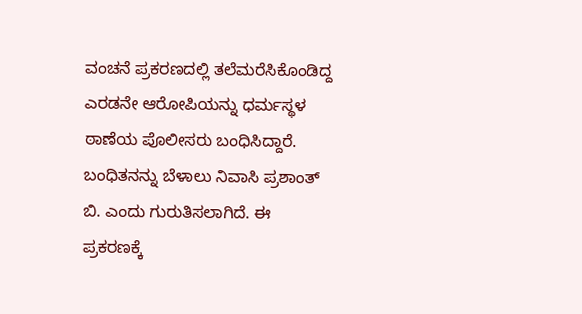ವಂಚನೆ ಪ್ರಕರಣದಲ್ಲಿ ತಲೆಮರೆಸಿಕೊಂಡಿದ್ದ ಎರಡನೇ ಆರೋಪಿಯನ್ನು ಧರ್ಮಸ್ಥಳ ಠಾಣೆಯ ಪೊಲೀಸರು ಬಂಧಿಸಿದ್ದಾರೆ. ಬಂಧಿತನನ್ನು ಬೆಳಾಲು ನಿವಾಸಿ ಪ್ರಶಾಂತ್ ಬಿ. ಎಂದು ಗುರುತಿಸಲಾಗಿದೆ. ಈ ಪ್ರಕರಣಕ್ಕೆ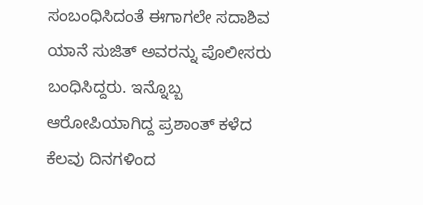ಸಂಬಂಧಿಸಿದಂತೆ ಈಗಾಗಲೇ ಸದಾಶಿವ ಯಾನೆ ಸುಜಿತ್ ಅವರನ್ನು ಪೊಲೀಸರು ಬಂಧಿಸಿದ್ದರು. ಇನ್ನೊಬ್ಬ ಆರೋಪಿಯಾಗಿದ್ದ ಪ್ರಶಾಂತ್ ಕಳೆದ ಕೆಲವು ದಿನಗಳಿಂದ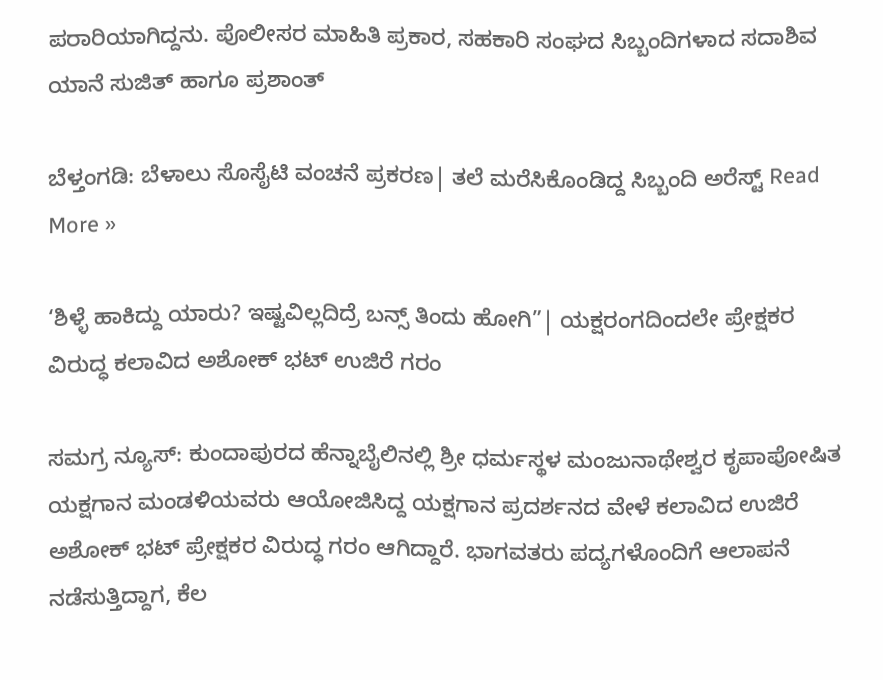ಪರಾರಿಯಾಗಿದ್ದನು. ಪೊಲೀಸರ ಮಾಹಿತಿ ಪ್ರಕಾರ, ಸಹಕಾರಿ ಸಂಘದ ಸಿಬ್ಬಂದಿಗಳಾದ ಸದಾಶಿವ ಯಾನೆ ಸುಜಿತ್ ಹಾಗೂ ಪ್ರಶಾಂತ್

ಬೆಳ್ತಂಗಡಿ: ಬೆಳಾಲು ಸೊಸೈಟಿ ವಂಚನೆ ಪ್ರಕರಣ| ತಲೆ ಮರೆಸಿಕೊಂಡಿದ್ದ ಸಿಬ್ಬಂದಿ ಅರೆಸ್ಟ್ Read More »

‘ಶಿಳ್ಳೆ ಹಾಕಿದ್ದು ಯಾರು? ಇಷ್ಟವಿಲ್ಲದಿದ್ರೆ ಬನ್ಸ್ ತಿಂದು ಹೋಗಿ”| ಯಕ್ಷರಂಗದಿಂದಲೇ ಪ್ರೇಕ್ಷಕರ ವಿರುದ್ಧ ಕಲಾವಿದ ಅಶೋಕ್ ಭಟ್ ಉಜಿರೆ ಗರಂ

ಸಮಗ್ರ ನ್ಯೂಸ್: ಕುಂದಾಪುರದ ಹೆನ್ನಾಬೈಲಿನಲ್ಲಿ ಶ್ರೀ ಧರ್ಮಸ್ಥಳ ಮಂಜುನಾಥೇಶ್ವರ ಕೃಪಾಪೋಷಿತ ಯಕ್ಷಗಾನ ಮಂಡಳಿಯವರು ಆಯೋಜಿಸಿದ್ದ ಯಕ್ಷಗಾನ ಪ್ರದರ್ಶನದ ವೇಳೆ ಕಲಾವಿದ ಉಜಿರೆ ಅಶೋಕ್ ಭಟ್ ಪ್ರೇಕ್ಷಕರ ವಿರುದ್ಧ ಗರಂ ಆಗಿದ್ದಾರೆ. ಭಾಗವತರು ಪದ್ಯಗಳೊಂದಿಗೆ ಆಲಾಪನೆ ನಡೆಸುತ್ತಿದ್ದಾಗ, ಕೆಲ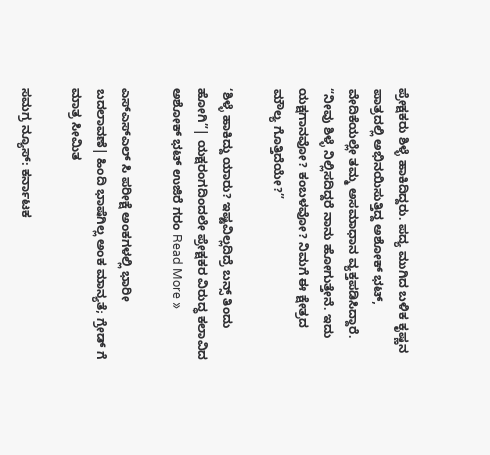ಪ್ರೇಕ್ಷಕರು ಶಿಳ್ಳೆ ಹಾಕಿದಿದ್ದರು. ಪದ್ಯ ಮುಗಿದ ಬಳಿಕ ಕೃಷ್ಣನ ಪಾತ್ರದಲ್ಲಿ ಅಭಿನಯಿಸುತ್ತಿದ್ದ ಅಶೋಕ್ ಭಟ್, ವೇದಿಕೆಯಲ್ಲೇ ತಮ್ಮ ಅಸಮಾಧಾನ ವ್ಯಕ್ತಪಡಿಸಿದ್ದಾರೆ. “ನೀವು ಶಿಳ್ಳೆ ನಿಲ್ಲಿಸದಿದ್ದರೆ ನಾನು ಹೋಗುತ್ತೇನೆ. ಇದು ಯಕ್ಷಗಾನವೋ? ಕಂಬಳವೋ? ನಿಮಗೆ ಈ ಕ್ಷೇತ್ರದ ಮೌಲ್ಯ ಗೊತ್ತಿದೆಯೇ?”

‘ಶಿಳ್ಳೆ ಹಾಕಿದ್ದು ಯಾರು? ಇಷ್ಟವಿಲ್ಲದಿದ್ರೆ ಬನ್ಸ್ ತಿಂದು ಹೋಗಿ”| ಯಕ್ಷರಂಗದಿಂದಲೇ ಪ್ರೇಕ್ಷಕರ ವಿರುದ್ಧ ಕಲಾವಿದ ಅಶೋಕ್ ಭಟ್ ಉಜಿರೆ ಗರಂ Read More »

ಎಸ್ಎಸ್ಎಲ್ ಸಿ ಪರೀಕ್ಷೆ ಅಂಕಗಳಲ್ಲಿ ಭಾರೀ ಬದಲಾವಣೆ| ಹಿಂದಿ ಭಾಷೆಗಿಲ್ಲ ಅಂಕ ಮಾನ್ಯತೆ; ಗ್ರೇಡ್ ಗೆ ಮಾತ್ರ ಸೀಮಿತ

ಸಮಗ್ರ ನ್ಯೂಸ್: ಕರ್ನಾಟಕ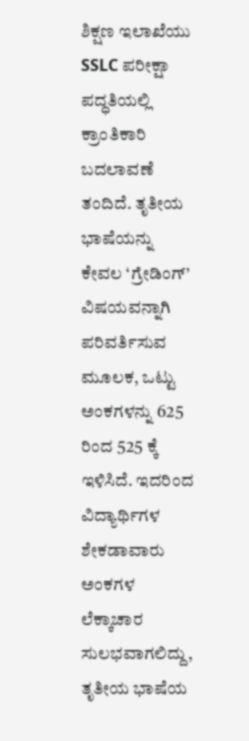ಶಿಕ್ಷಣ ಇಲಾಖೆಯು SSLC ಪರೀಕ್ಷಾ ಪದ್ಧತಿಯಲ್ಲಿ ಕ್ರಾಂತಿಕಾರಿ ಬದಲಾವಣೆ ತಂದಿದೆ. ತೃತೀಯ ಭಾಷೆಯನ್ನು ಕೇವಲ ‘ಗ್ರೇಡಿಂಗ್’ ವಿಷಯವನ್ನಾಗಿ ಪರಿವರ್ತಿಸುವ ಮೂಲಕ, ಒಟ್ಟು ಅಂಕಗಳನ್ನು 625 ರಿಂದ 525 ಕ್ಕೆ ಇಳಿಸಿದೆ. ಇದರಿಂದ ವಿದ್ಯಾರ್ಥಿಗಳ ಶೇಕಡಾವಾರು ಅಂಕಗಳ ಲೆಕ್ಕಾಚಾರ ಸುಲಭವಾಗಲಿದ್ದು, ತೃತೀಯ ಭಾಷೆಯ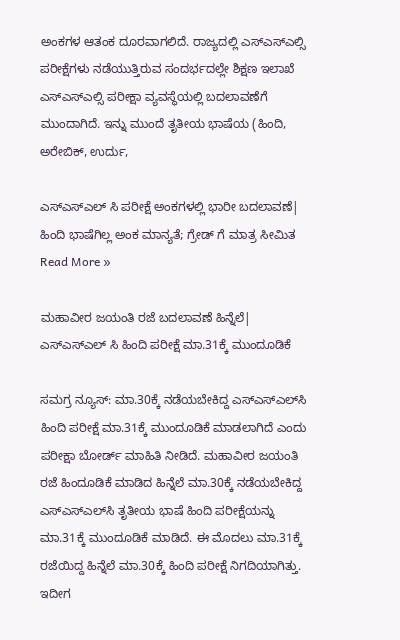ಅಂಕಗಳ ಆತಂಕ ದೂರವಾಗಲಿದೆ. ರಾಜ್ಯದಲ್ಲಿ ಎಸ್ಎಸ್ಎಲ್ಸಿ ಪರೀಕ್ಷೆಗಳು ನಡೆಯುತ್ತಿರುವ ಸಂದರ್ಭದಲ್ಲೇ ಶಿಕ್ಷಣ ಇಲಾಖೆ ಎಸ್ಎಸ್ಎಲ್ಸಿ ಪರೀಕ್ಷಾ ವ್ಯವಸ್ಥೆಯಲ್ಲಿ ಬದಲಾವಣೆಗೆ ಮುಂದಾಗಿದೆ. ಇನ್ನು ಮುಂದೆ ತೃತೀಯ ಭಾಷೆಯ (ಹಿಂದಿ, ಅರೇಬಿಕ್, ಉರ್ದು,

ಎಸ್ಎಸ್ಎಲ್ ಸಿ ಪರೀಕ್ಷೆ ಅಂಕಗಳಲ್ಲಿ ಭಾರೀ ಬದಲಾವಣೆ| ಹಿಂದಿ ಭಾಷೆಗಿಲ್ಲ ಅಂಕ ಮಾನ್ಯತೆ; ಗ್ರೇಡ್ ಗೆ ಮಾತ್ರ ಸೀಮಿತ Read More »

ಮಹಾವೀರ ಜಯಂತಿ ರಜೆ ಬದಲಾವಣೆ ಹಿನ್ನೆಲೆ| ಎಸ್ಎಸ್ಎಲ್ ಸಿ ಹಿಂದಿ ಪರೀಕ್ಷೆ ಮಾ.31ಕ್ಕೆ ಮುಂದೂಡಿಕೆ

ಸಮಗ್ರ ನ್ಯೂಸ್: ಮಾ.30ಕ್ಕೆ ನಡೆಯಬೇಕಿದ್ದ ಎಸ್‌ಎಸ್‌ಎಲ್‌ಸಿ ಹಿಂದಿ ಪರೀಕ್ಷೆ ಮಾ.31ಕ್ಕೆ ಮುಂದೂಡಿಕೆ ಮಾಡಲಾಗಿದೆ ಎಂದು ಪರೀಕ್ಷಾ ಬೋರ್ಡ್‌ ಮಾಹಿತಿ ನೀಡಿದೆ. ಮಹಾವೀರ ಜಯಂತಿ ರಜೆ ಹಿಂದೂಡಿಕೆ ಮಾಡಿದ ಹಿನ್ನೆಲೆ ಮಾ.30ಕ್ಕೆ ನಡೆಯಬೇಕಿದ್ದ ಎಸ್‌ಎಸ್‌ಎಲ್‌ಸಿ ತೃತೀಯ ಭಾಷೆ ಹಿಂದಿ ಪರೀಕ್ಷೆಯನ್ನು ಮಾ.31ಕ್ಕೆ ಮುಂದೂಡಿಕೆ ಮಾಡಿದೆ. ಈ ಮೊದಲು ಮಾ.31ಕ್ಕೆ ರಜೆಯಿದ್ದ ಹಿನ್ನೆಲೆ ಮಾ.30ಕ್ಕೆ ಹಿಂದಿ ಪರೀಕ್ಷೆ ನಿಗದಿಯಾಗಿತ್ತು. ಇದೀಗ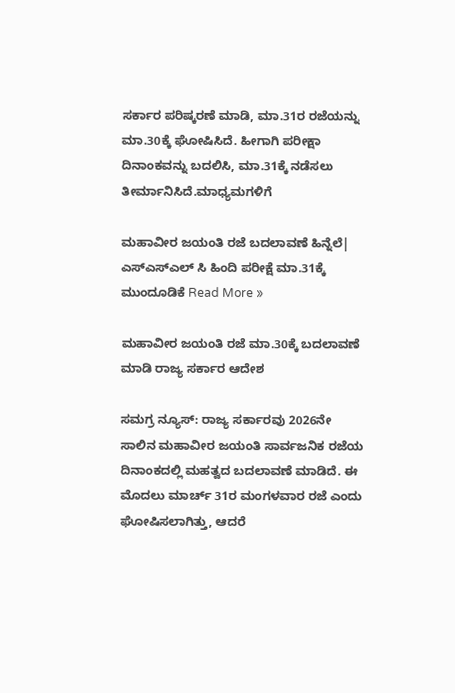ಸರ್ಕಾರ ಪರಿಷ್ಕರಣೆ ಮಾಡಿ, ಮಾ.31ರ ರಜೆಯನ್ನು ಮಾ.30ಕ್ಕೆ ಘೋಷಿಸಿದೆ. ಹೀಗಾಗಿ ಪರೀಕ್ಷಾ ದಿನಾಂಕವನ್ನು ಬದಲಿಸಿ, ಮಾ.31ಕ್ಕೆ ನಡೆಸಲು ತೀರ್ಮಾನಿಸಿದೆ.ಮಾಧ್ಯಮಗಳಿಗೆ

ಮಹಾವೀರ ಜಯಂತಿ ರಜೆ ಬದಲಾವಣೆ ಹಿನ್ನೆಲೆ| ಎಸ್ಎಸ್ಎಲ್ ಸಿ ಹಿಂದಿ ಪರೀಕ್ಷೆ ಮಾ.31ಕ್ಕೆ ಮುಂದೂಡಿಕೆ Read More »

ಮಹಾವೀರ ಜಯಂತಿ ರಜೆ ಮಾ.30ಕ್ಕೆ ಬದಲಾವಣೆ ಮಾಡಿ ರಾಜ್ಯ ಸರ್ಕಾರ ಆದೇಶ

ಸಮಗ್ರ ನ್ಯೂಸ್: ರಾಜ್ಯ ಸರ್ಕಾರವು 2026ನೇ ಸಾಲಿನ ಮಹಾವೀರ ಜಯಂತಿ ಸಾರ್ವಜನಿಕ ರಜೆಯ ದಿನಾಂಕದಲ್ಲಿ ಮಹತ್ವದ ಬದಲಾವಣೆ ಮಾಡಿದೆ. ಈ ಮೊದಲು ಮಾರ್ಚ್ 31ರ ಮಂಗಳವಾರ ರಜೆ ಎಂದು ಘೋಷಿಸಲಾಗಿತ್ತು, ಆದರೆ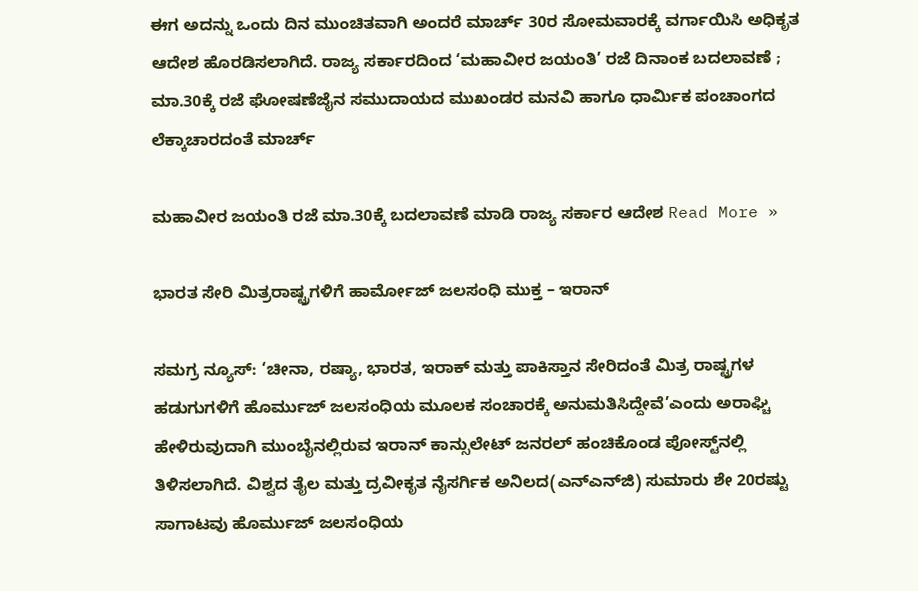ಈಗ ಅದನ್ನು ಒಂದು ದಿನ ಮುಂಚಿತವಾಗಿ ಅಂದರೆ ಮಾರ್ಚ್ 30ರ ಸೋಮವಾರಕ್ಕೆ ವರ್ಗಾಯಿಸಿ ಅಧಿಕೃತ ಆದೇಶ ಹೊರಡಿಸಲಾಗಿದೆ. ರಾಜ್ಯ ಸರ್ಕಾರದಿಂದ ‘ಮಹಾವೀರ ಜಯಂತಿ’ ರಜೆ ದಿನಾಂಕ ಬದಲಾವಣೆ ; ಮಾ.30ಕ್ಕೆ ರಜೆ ಘೋಷಣೆಜೈನ ಸಮುದಾಯದ ಮುಖಂಡರ ಮನವಿ ಹಾಗೂ ಧಾರ್ಮಿಕ ಪಂಚಾಂಗದ ಲೆಕ್ಕಾಚಾರದಂತೆ ಮಾರ್ಚ್

ಮಹಾವೀರ ಜಯಂತಿ ರಜೆ ಮಾ.30ಕ್ಕೆ ಬದಲಾವಣೆ ಮಾಡಿ ರಾಜ್ಯ ಸರ್ಕಾರ ಆದೇಶ Read More »

ಭಾರತ‌ ಸೇರಿ ಮಿತ್ರರಾಷ್ಟ್ರಗಳಿಗೆ ಹಾರ್ಮೋಜ್ ಜಲಸಂಧಿ ಮುಕ್ತ – ಇರಾನ್

ಸಮಗ್ರ ನ್ಯೂಸ್: ‘ಚೀನಾ, ರಷ್ಯಾ, ಭಾರತ, ಇರಾಕ್ ಮತ್ತು ಪಾಕಿಸ್ತಾನ ಸೇರಿದಂತೆ ಮಿತ್ರ ರಾಷ್ಟ್ರಗಳ ಹಡುಗುಗಳಿಗೆ ಹೊರ್ಮುಜ್ ಜಲಸಂಧಿಯ ಮೂಲಕ ಸಂಚಾರಕ್ಕೆ ಅನುಮತಿಸಿದ್ದೇವೆ’ಎಂದು ಅರಾಘ್ಚಿ ಹೇಳಿರುವುದಾಗಿ ಮುಂಬೈನಲ್ಲಿರುವ ಇರಾನ್ ಕಾನ್ಸುಲೇಟ್ ಜನರಲ್ ಹಂಚಿಕೊಂಡ ಪೋಸ್ಟ್‌ನಲ್ಲಿ ತಿಳಿಸಲಾಗಿದೆ. ವಿಶ್ವದ ತೈಲ ಮತ್ತು ದ್ರವೀಕೃತ ನೈಸರ್ಗಿಕ ಅನಿಲದ(ಎನ್‌ಎನ್‌ಜಿ) ಸುಮಾರು ಶೇ 20ರಷ್ಟು ಸಾಗಾಟವು ಹೊರ್ಮುಜ್ ಜಲಸಂಧಿಯ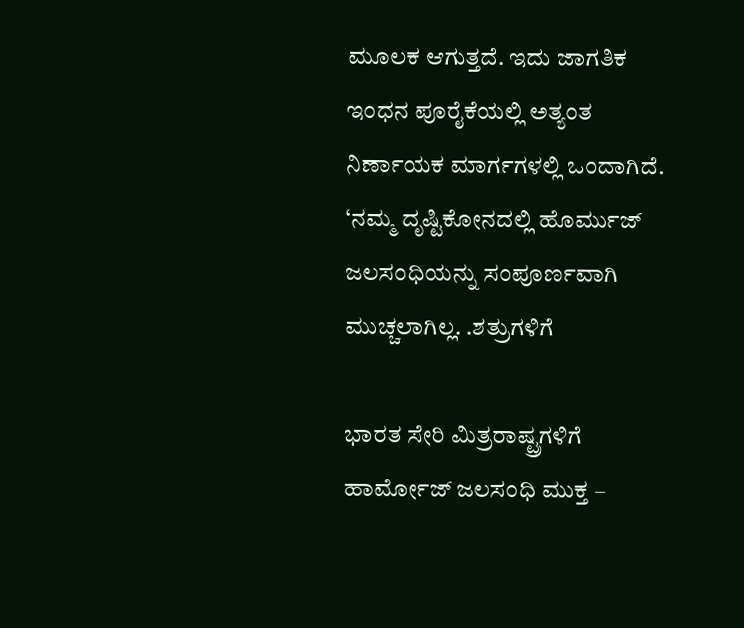ಮೂಲಕ ಆಗುತ್ತದೆ. ಇದು ಜಾಗತಿಕ ಇಂಧನ ಪೂರೈಕೆಯಲ್ಲಿ ಅತ್ಯಂತ ನಿರ್ಣಾಯಕ ಮಾರ್ಗಗಳಲ್ಲಿ ಒಂದಾಗಿದೆ. ‘ನಮ್ಮ ದೃಷ್ಟಿಕೋನದಲ್ಲಿ ಹೊರ್ಮುಜ್ ಜಲಸಂಧಿಯನ್ನು ಸಂಪೂರ್ಣವಾಗಿ ಮುಚ್ಚಲಾಗಿಲ್ಲ. .ಶತ್ರುಗಳಿಗೆ

ಭಾರತ‌ ಸೇರಿ ಮಿತ್ರರಾಷ್ಟ್ರಗಳಿಗೆ ಹಾರ್ಮೋಜ್ ಜಲಸಂಧಿ ಮುಕ್ತ –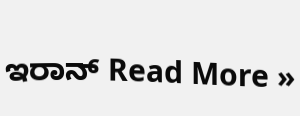ಇರಾನ್ Read More »